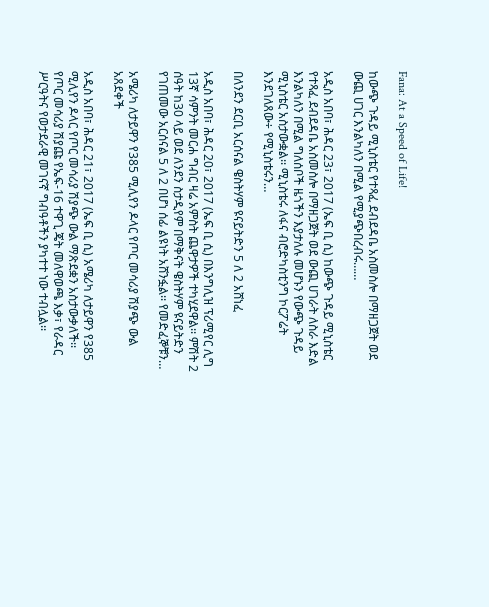Fana: At a Speed of Life!

ከውጭ ጉዳይ ሚኒስቴር የተጻፈ ደብደዳቤ አስመስሎ በማዘጋጀት ወደ ውጪ ሀገር እንልካለን በሚል የሚያጭበረብሩ……

አዲስ አበባ፣ ሕዳር 23፣ 2017 (ኤፍ ቢ ሲ) ከውጭ ጉዳይ ሚኒስቴር የተጻፈ ደብደዳቤ አስመስሎ በማዘጋጀት ወደ ውጪ ሀገራት ለስራ እድል እንልካለን በሚል ግለሰቦች ዜጎችን እያታለሉ መሆኑን የውጭ ጉዳይ ሚኒስቴር አስታውቋል፡፡ ሚኒስቴሩ ለፋና ብሮድካስቲንግ ኮርፖሬት እንደገለጸው÷ የሚኒስቴሩን…

በለንደን ደርቢ አርሰናል ዌስትሃም ዩናይትድን 5 ለ 2 አሸነፈ

አዲስ አበባ፣ ሕዳር 20፣ 2017 (ኤፍ ቢ ሲ) በእንግሊዝ ፕሪሚየር ሊግ 13ኛ ሳምንት መርሐ ግብር ዛሬ አምስት ጨዋታዎች ተካሂደዋል፡፡ ምሽት 2 ሰዓት ከ30 ላይ ወደ ለንደን ስታዲየም በማቅናት ዌስትሃም ዩናይትድን የገጠመው አርሰናል 5 ለ 2 በሆነ ሰፊ ልዩነት አሸንፏል፡፡ የመድፈኞቹን…

አሜሪካ ለታይዋን የ385 ሚሊየን ዶላር የጦር መሳሪያ ሽያጭ ውል አጸደቀች

አዲስ አበባ፣ ሕዳር 21፣ 2017 (ኤፍ ቢ ሲ) አሜሪካ ለታይዋን የ385 ሚሊየን ዶላር የጦር መሳሪያ ሽያጭ ውል ማጽደቋን አስታውቃለች፡፡ የጦር መሳሪያ ሽያጩ የኤፍ-16 ተዋጊ ጄት መለዋወጫ እቃ፣ የራዳር ሥርዓትና የወታደራዊ መገናኛ ግብዓቶችን ያካተተ ነው ተብሏል፡፡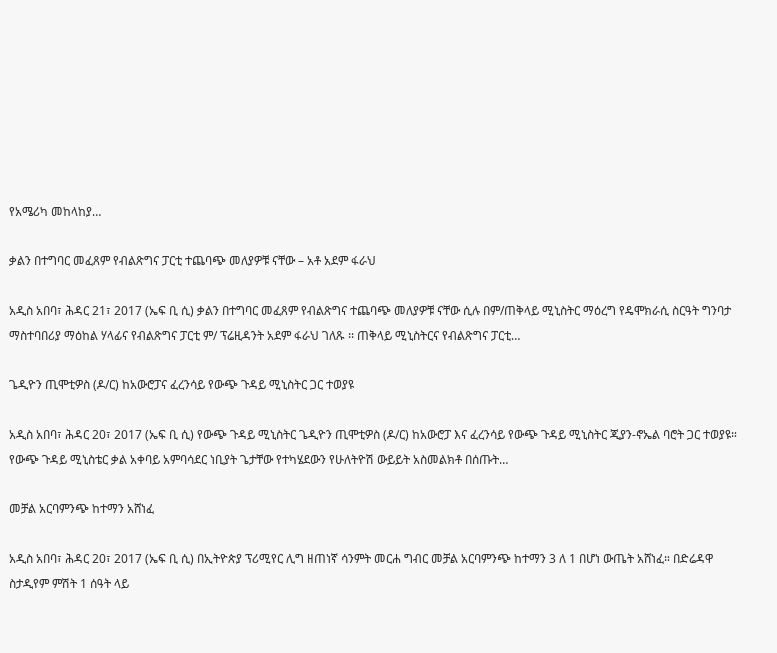የአሜሪካ መከላከያ…

ቃልን በተግባር መፈጸም የብልጽግና ፓርቲ ተጨባጭ መለያዎቹ ናቸው – አቶ አደም ፋራህ

አዲስ አበባ፣ ሕዳር 21፣ 2017 (ኤፍ ቢ ሲ) ቃልን በተግባር መፈጸም የብልጽግና ተጨባጭ መለያዎቹ ናቸው ሲሉ በም/ጠቅላይ ሚኒስትር ማዕረግ የዴሞክራሲ ስርዓት ግንባታ ማስተባበሪያ ማዕከል ሃላፊና የብልጽግና ፓርቲ ም/ ፕሬዚዳንት አደም ፋራህ ገለጹ ፡፡ ጠቅላይ ሚኒስትርና የብልጽግና ፓርቲ…

ጌዲዮን ጢሞቲዎስ (ዶ/ር) ከአውሮፓና ፈረንሳይ የውጭ ጉዳይ ሚኒስትር ጋር ተወያዩ

አዲስ አበባ፣ ሕዳር 20፣ 2017 (ኤፍ ቢ ሲ) የውጭ ጉዳይ ሚኒስትር ጌዲዮን ጢሞቲዎስ (ዶ/ር) ከአውሮፓ እና ፈረንሳይ የውጭ ጉዳይ ሚኒስትር ጂያን-ኖኤል ባሮት ጋር ተወያዩ። የውጭ ጉዳይ ሚኒስቴር ቃል አቀባይ አምባሳደር ነቢያት ጌታቸው የተካሄደውን የሁለትዮሽ ውይይት አስመልክቶ በሰጡት…

መቻል አርባምንጭ ከተማን አሸነፈ

አዲስ አበባ፣ ሕዳር 20፣ 2017 (ኤፍ ቢ ሲ) በኢትዮጵያ ፕሪሚየር ሊግ ዘጠነኛ ሳንምት መርሐ ግብር መቻል አርባምንጭ ከተማን 3 ለ 1 በሆነ ውጤት አሸነፈ። በድሬዳዋ ስታዲየም ምሽት 1 ሰዓት ላይ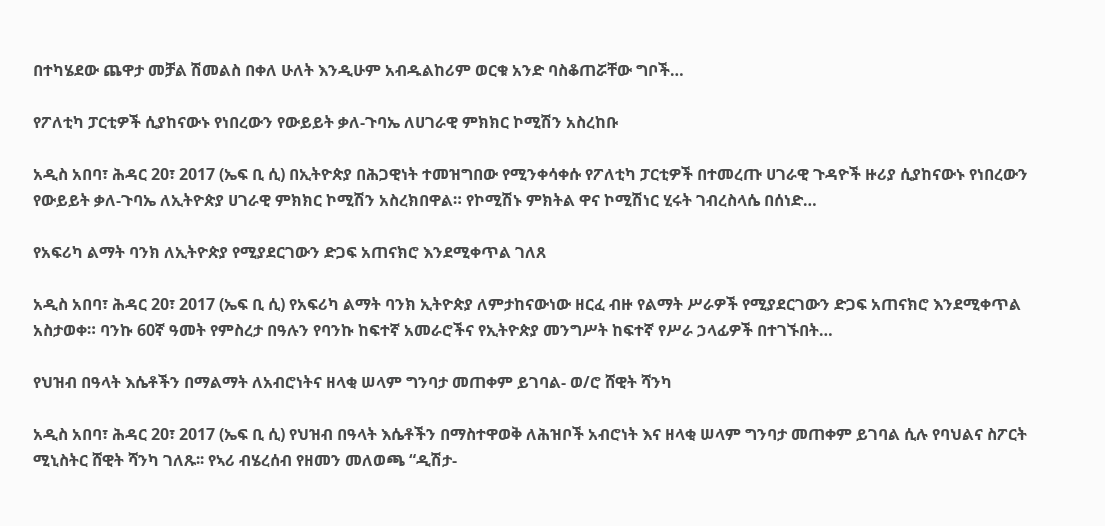በተካሄደው ጨዋታ መቻል ሽመልስ በቀለ ሁለት እንዲሁም አብዱልከሪም ወርቁ አንድ ባስቆጠሯቸው ግቦች…

የፖለቲካ ፓርቲዎች ሲያከናውኑ የነበረውን የውይይት ቃለ-ጉባኤ ለሀገራዊ ምክክር ኮሚሽን አስረከቡ

አዲስ አበባ፣ ሕዳር 20፣ 2017 (ኤፍ ቢ ሲ) በኢትዮጵያ በሕጋዊነት ተመዝግበው የሚንቀሳቀሱ የፖለቲካ ፓርቲዎች በተመረጡ ሀገራዊ ጉዳዮች ዙሪያ ሲያከናውኑ የነበረውን የውይይት ቃለ-ጉባኤ ለኢትዮጵያ ሀገራዊ ምክክር ኮሚሽን አስረክበዋል። የኮሚሽኑ ምክትል ዋና ኮሚሽነር ሂሩት ገብረስላሴ በሰነድ…

የአፍሪካ ልማት ባንክ ለኢትዮጵያ የሚያደርገውን ድጋፍ አጠናክሮ እንደሚቀጥል ገለጸ

አዲስ አበባ፣ ሕዳር 20፣ 2017 (ኤፍ ቢ ሲ) የአፍሪካ ልማት ባንክ ኢትዮጵያ ለምታከናውነው ዘርፈ ብዙ የልማት ሥራዎች የሚያደርገውን ድጋፍ አጠናክሮ እንደሚቀጥል አስታወቀ። ባንኩ 60ኛ ዓመት የምስረታ በዓሉን የባንኩ ከፍተኛ አመራሮችና የኢትዮጵያ መንግሥት ከፍተኛ የሥራ ኃላፊዎች በተገኙበት…

የህዝብ በዓላት እሴቶችን በማልማት ለአብሮነትና ዘላቂ ሠላም ግንባታ መጠቀም ይገባል- ወ/ሮ ሸዊት ሻንካ

አዲስ አበባ፣ ሕዳር 20፣ 2017 (ኤፍ ቢ ሲ) የህዝብ በዓላት እሴቶችን በማስተዋወቅ ለሕዝቦች አብሮነት እና ዘላቂ ሠላም ግንባታ መጠቀም ይገባል ሲሉ የባህልና ስፖርት ሚኒስትር ሸዊት ሻንካ ገለጹ፡፡ የኣሪ ብሄረሰብ የዘመን መለወጫ “ዲሽታ-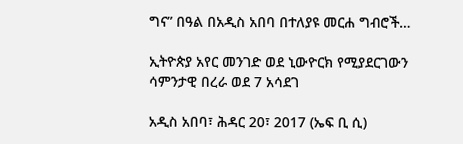ግና” በዓል በአዲስ አበባ በተለያዩ መርሐ ግብሮች…

ኢትዮጵያ አየር መንገድ ወደ ኒውዮርክ የሚያደርገውን ሳምንታዊ በረራ ወደ 7 አሳደገ

አዲስ አበባ፣ ሕዳር 20፣ 2017 (ኤፍ ቢ ሲ)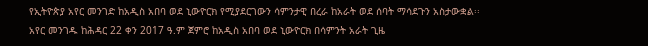የኢትዮጵያ አየር መንገድ ከአዲስ አበባ ወደ ኒውዮርክ የሚያደርገውን ሳምንታዊ በረራ ከአራት ወደ ሰባት ማሳደጉን አስታውቋል፡፡ አየር መንገዱ ከሕዳር 22 ቀን 2017 ዓ.ም ጀምሮ ከአዲስ አበባ ወደ ኒውዮርክ በሳምንት አራት ጊዜ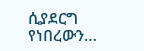ሲያደርግ የነበረውን…